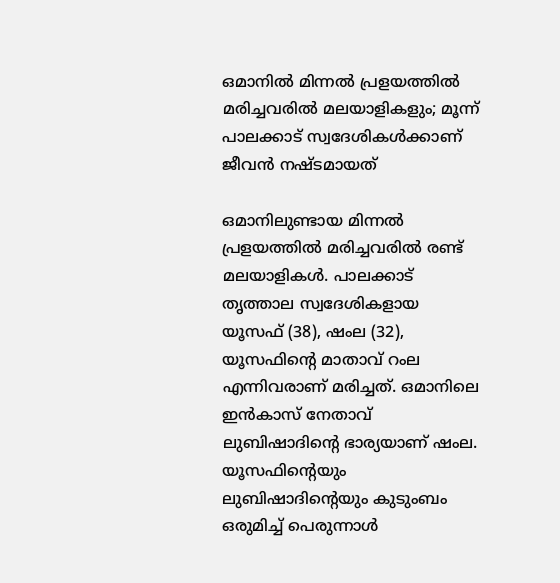ഒമാനിൽ മിന്നൽ പ്രളയത്തിൽ മരിച്ചവരിൽ മലയാളികളും; മൂന്ന് പാലക്കാട് സ്വദേശികൾക്കാണ് ജീവൻ നഷ്ടമായത്

ഒമാനിലുണ്ടായ മിന്നല്‍ പ്രളയത്തില്‍ മരിച്ചവരില്‍ രണ്ട് മലയാളികള്‍. പാലക്കാട് തൃത്താല സ്വദേശികളായ യൂസഫ് (38), ഷംല (32), യൂസഫിന്റെ മാതാവ് റംല എന്നിവരാണ് മരിച്ചത്. ഒമാനിലെ ഇന്‍കാസ് നേതാവ് ലുബിഷാദിന്റെ ഭാര്യയാണ് ഷംല. യൂസഫിന്റെയും ലുബിഷാദിന്റെയും കുടുംബം ഒരുമിച്ച് പെരുന്നാള്‍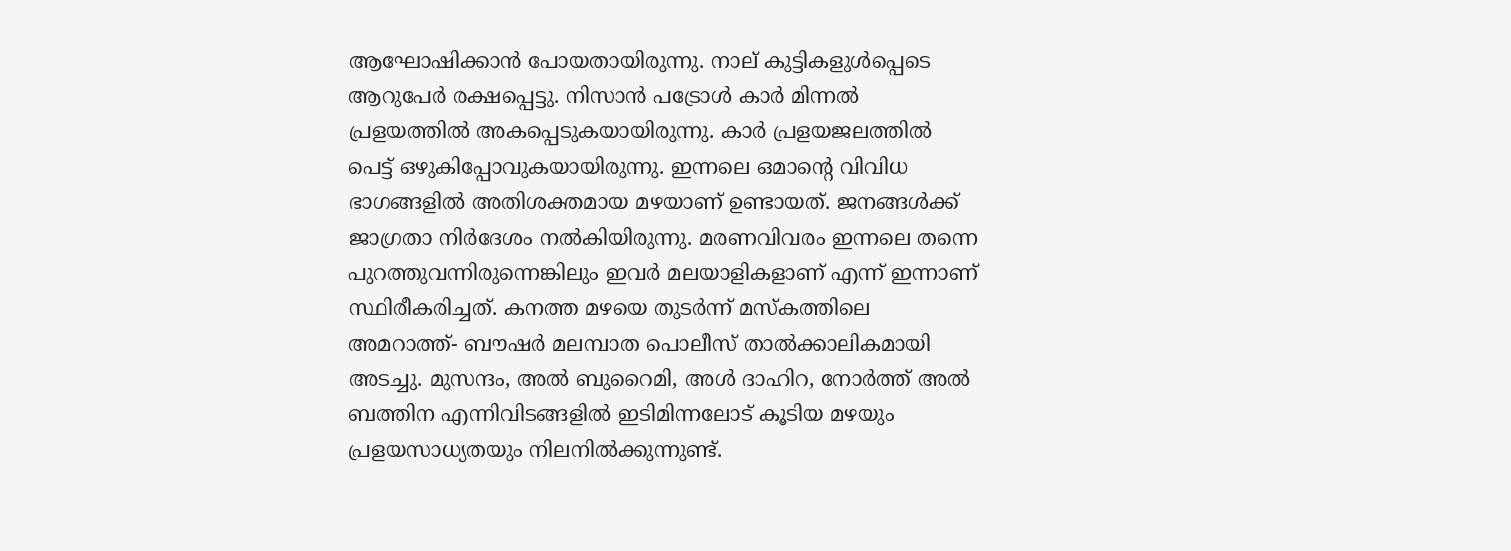ആഘോഷിക്കാന്‍ പോയതായിരുന്നു. നാല് കുട്ടികളുള്‍പ്പെടെ ആറുപേര്‍ രക്ഷപ്പെട്ടു. നിസാന്‍ പട്രോള്‍ കാര്‍ മിന്നല്‍ പ്രളയത്തില്‍ അകപ്പെടുകയായിരുന്നു. കാര്‍ പ്രളയജലത്തില്‍ പെട്ട് ഒഴുകിപ്പോവുകയായിരുന്നു. ഇന്നലെ ഒമാന്റെ വിവിധ ഭാഗങ്ങളില്‍ അതിശക്തമായ മഴയാണ് ഉണ്ടായത്. ജനങ്ങള്‍ക്ക് ജാഗ്രതാ നിര്‍ദേശം നല്‍കിയിരുന്നു. മരണവിവരം ഇന്നലെ തന്നെ പുറത്തുവന്നിരുന്നെങ്കിലും ഇവര്‍ മലയാളികളാണ് എന്ന് ഇന്നാണ് സ്ഥിരീകരിച്ചത്. കനത്ത മഴയെ തുടര്‍ന്ന് മസ്‌കത്തിലെ അമറാത്ത്- ബൗഷര്‍ മലമ്പാത പൊലീസ് താല്‍ക്കാലികമായി അടച്ചു. മുസന്ദം, അല്‍ ബുറൈമി, അള്‍ ദാഹിറ, നോര്‍ത്ത് അല്‍ ബത്തിന എന്നിവിടങ്ങളില്‍ ഇടിമിന്നലോട് കൂടിയ മഴയും പ്രളയസാധ്യതയും നിലനില്‍ക്കുന്നുണ്ട്.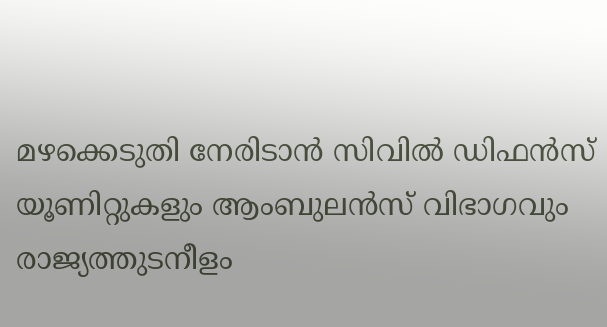മഴക്കെടുതി നേരിടാന്‍ സിവില്‍ ഡിഫന്‍സ് യൂണിറ്റുകളും ആംബുലന്‍സ് വിഭാഗവും രാജ്യത്തുടനീളം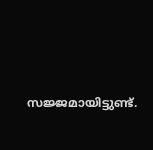സജ്ജമായിട്ടുണ്ട്.